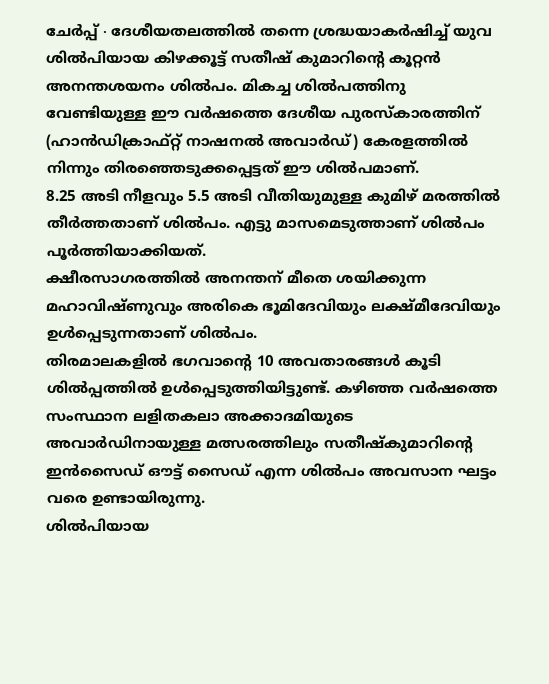ചേർപ്പ് ∙ ദേശീയതലത്തിൽ തന്നെ ശ്രദ്ധയാകർഷിച്ച് യുവ ശിൽപിയായ കിഴക്കൂട്ട് സതീഷ് കുമാറിന്റെ കൂറ്റൻ അനന്തശയനം ശിൽപം. മികച്ച ശിൽപത്തിനു വേണ്ടിയുള്ള ഈ വർഷത്തെ ദേശീയ പുരസ്കാരത്തിന് (ഹാൻഡിക്രാഫ്റ്റ് നാഷനൽ അവാർഡ്) കേരളത്തിൽ നിന്നും തിരഞ്ഞെടുക്കപ്പെട്ടത് ഈ ശിൽപമാണ്.
8.25 അടി നീളവും 5.5 അടി വീതിയുമുള്ള കുമിഴ് മരത്തിൽ തീർത്തതാണ് ശിൽപം. എട്ടു മാസമെടുത്താണ് ശിൽപം പൂർത്തിയാക്കിയത്.
ക്ഷീരസാഗരത്തിൽ അനന്തന് മീതെ ശയിക്കുന്ന മഹാവിഷ്ണുവും അരികെ ഭൂമിദേവിയും ലക്ഷ്മീദേവിയും ഉൾപ്പെടുന്നതാണ് ശിൽപം.
തിരമാലകളിൽ ഭഗവാന്റെ 10 അവതാരങ്ങൾ കൂടി ശിൽപ്പത്തിൽ ഉൾപ്പെടുത്തിയിട്ടുണ്ട്. കഴിഞ്ഞ വർഷത്തെ സംസ്ഥാന ലളിതകലാ അക്കാദമിയുടെ അവാർഡിനായുള്ള മത്സരത്തിലും സതീഷ്കുമാറിന്റെ ഇൻസൈഡ് ഔട്ട് സൈഡ് എന്ന ശിൽപം അവസാന ഘട്ടം വരെ ഉണ്ടായിരുന്നു.
ശിൽപിയായ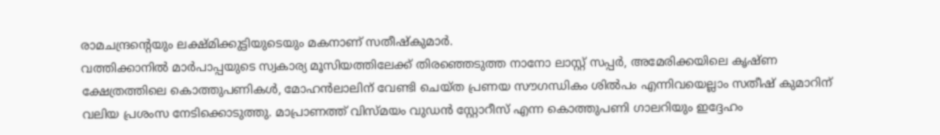രാമചന്ദ്രന്റെയും ലക്ഷ്മിക്കുട്ടിയുടെയും മകനാണ് സതീഷ്കുമാർ.
വത്തിക്കാനിൽ മാർപാപ്പയുടെ സ്വകാര്യ മൂസിയത്തിലേക്ക് തിരഞ്ഞെടുത്ത നാനോ ലാസ്റ്റ് സപ്പർ, അമേരിക്കയിലെ കൃഷ്ണ ക്ഷേത്രത്തിലെ കൊത്തുപണികൾ, മോഹൻലാലിന് വേണ്ടി ചെയ്ത പ്രണയ സൗഗന്ധികം ശിൽപം എന്നിവയെല്ലാം സതീഷ് കുമാറിന് വലിയ പ്രശംസ നേടിക്കൊടുത്തു. മാപ്രാണത്ത് വിസ്മയം വുഡൻ സ്റ്റോറീസ് എന്ന കൊത്തുപണി ഗാലറിയും ഇദ്ദേഹം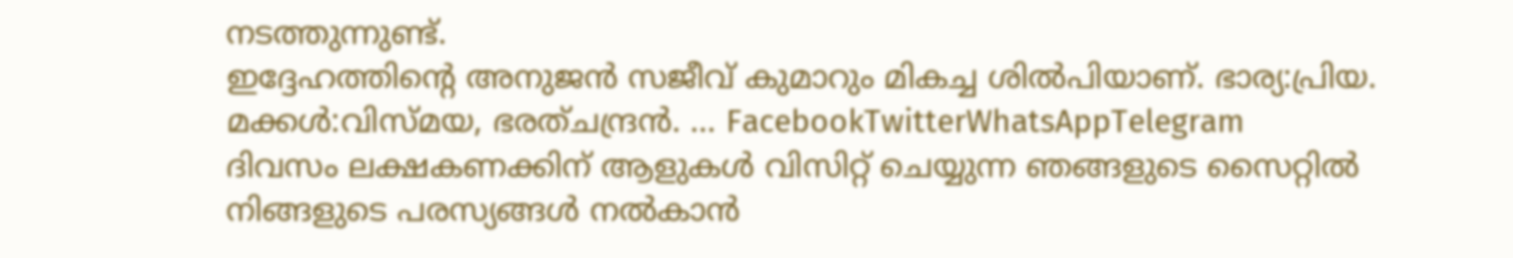നടത്തുന്നുണ്ട്.
ഇദ്ദേഹത്തിന്റെ അനുജൻ സജീവ് കുമാറും മികച്ച ശിൽപിയാണ്. ഭാര്യ:പ്രിയ.
മക്കൾ:വിസ്മയ, ഭരത്ചന്ദ്രൻ. … FacebookTwitterWhatsAppTelegram
ദിവസം ലക്ഷകണക്കിന് ആളുകൾ വിസിറ്റ് ചെയ്യുന്ന ഞങ്ങളുടെ സൈറ്റിൽ നിങ്ങളുടെ പരസ്യങ്ങൾ നൽകാൻ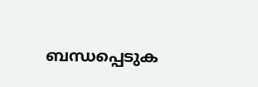ബന്ധപ്പെടുക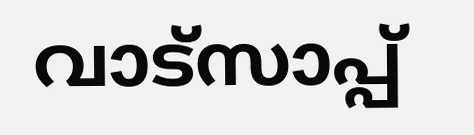വാട്സാപ്പ്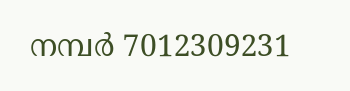നമ്പർ 7012309231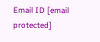Email ID [email protected]